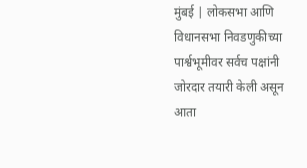मुंबई | लोकसभा आणि विधानसभा निवडणुकीच्या पार्श्वभूमीवर सर्वच पक्षांनी जोरदार तयारी केली असून आता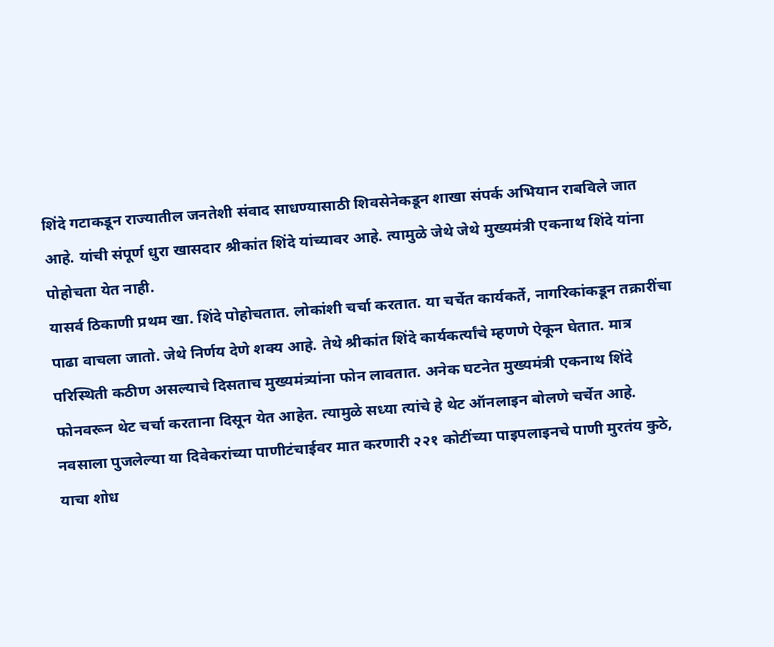शिंदे गटाकडून राज्यातील जनतेशी संवाद साधण्यासाठी शिवसेनेकडून शाखा संपर्क अभियान राबविले जात आहे. यांची संपूर्ण धुरा खासदार श्रीकांत शिंदे यांच्यावर आहे. त्यामुळे जेथे जेथे मुख्यमंत्री एकनाथ शिंदे यांना पोहोचता येत नाही.
यासर्व ठिकाणी प्रथम खा. शिंदे पोहोचतात. लोकांशी चर्चा करतात. या चर्चेत कार्यकर्ते, नागरिकांकडून तक्रारींचा पाढा वाचला जातो. जेथे निर्णय देणे शक्य आहे. तेथे श्रीकांत शिंदे कार्यकर्त्यांचे म्हणणे ऐकून घेतात. मात्र परिस्थिती कठीण असल्याचे दिसताच मुख्यमंत्र्यांना फोन लावतात. अनेक घटनेत मुख्यमंत्री एकनाथ शिंदे फोनवरून थेट चर्चा करताना दिसून येत आहेत. त्यामुळे सध्या त्यांचे हे थेट ऑनलाइन बोलणे चर्चेत आहे.
नवसाला पुजलेल्या या दिवेकरांच्या पाणीटंचाईवर मात करणारी २२१ कोटींच्या पाइपलाइनचे पाणी मुरतंय कुठे, याचा शोध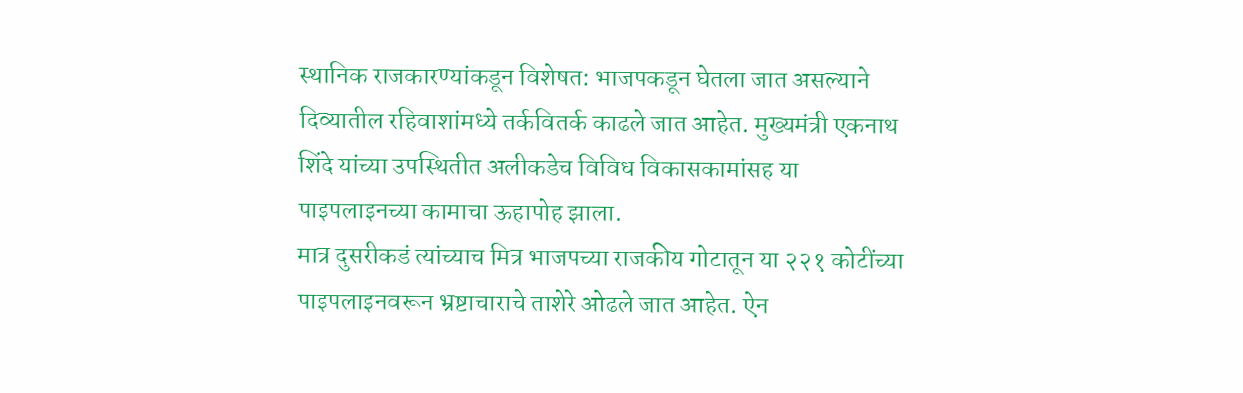स्थानिक राजकारण्यांकडून विशेषत: भाजपकडून घेतला जात असल्याने दिव्यातील रहिवाशांमध्ये तर्कवितर्क काढले जात आहेत. मुख्यमंत्री एकनाथ शिंदे यांच्या उपस्थितीत अलीकडेच विविध विकासकामांसह या पाइपलाइनच्या कामाचा ऊहापोह झाला.
मात्र दुसरीकडं त्यांच्याच मित्र भाजपच्या राजकीय गोटातून या २२१ कोटींच्या पाइपलाइनवरून भ्रष्टाचाराचे ताशेरे ओढले जात आहेत. ऐन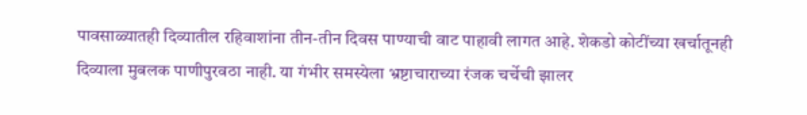पावसाळ्यातही दिव्यातील रहिवाशांना तीन-तीन दिवस पाण्याची वाट पाहावी लागत आहे. शेकडो कोटींच्या खर्चातूनही दिव्याला मुबलक पाणीपुरवठा नाही. या गंभीर समस्येला भ्रष्टाचाराच्या रंजक चर्चेची झालर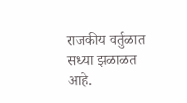राजकीय वर्तुळात सध्या झळाळत आहे.